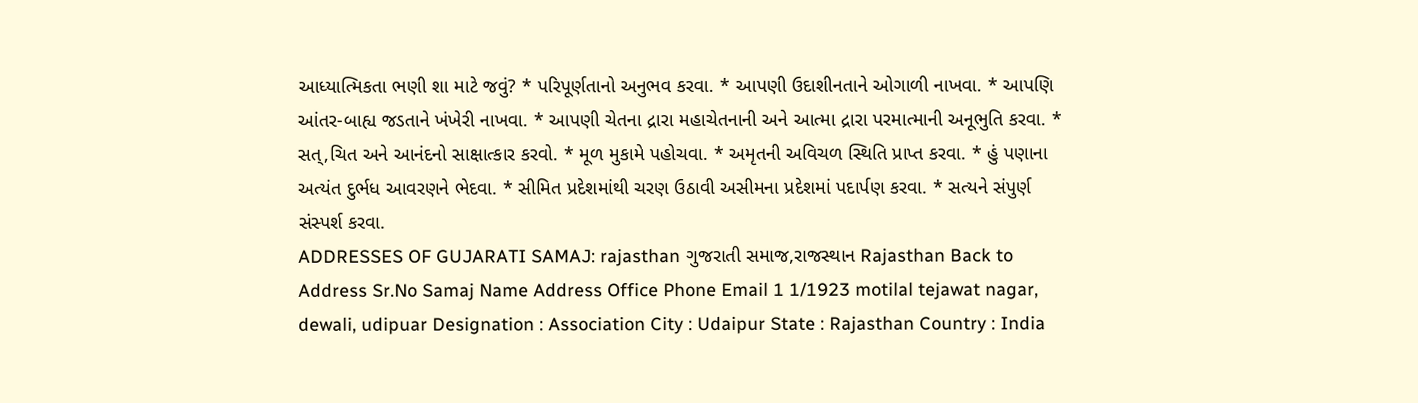આધ્યાત્મિકતા ભણી શા માટે જવું? * પરિપૂર્ણતાનો અનુભવ કરવા. * આપણી ઉદાશીનતાને ઓગાળી નાખવા. * આપણિ આંતર-બાહ્ય જડતાને ખંખેરી નાખવા. * આપણી ચેતના દ્રારા મહાચેતનાની અને આત્મા દ્રારા પરમાત્માની અનૂભુતિ કરવા. * સત્,ચિત અને આનંદનો સાક્ષાત્કાર કરવો. * મૂળ મુકામે પહોચવા. * અમૃતની અવિચળ સ્થિતિ પ્રાપ્ત કરવા. * હું પણાના અત્યંત દુર્ભધ આવરણને ભેદવા. * સીમિત પ્રદેશમાંથી ચરણ ઉઠાવી અસીમના પ્રદેશમાં પદાર્પણ કરવા. * સત્યને સંપુર્ણ સંસ્પર્શ કરવા.
ADDRESSES OF GUJARATI SAMAJ: rajasthan ગુજરાતી સમાજ,રાજસ્થાન Rajasthan Back to Address Sr.No Samaj Name Address Office Phone Email 1 1/1923 motilal tejawat nagar, dewali, udipuar Designation : Association City : Udaipur State : Rajasthan Country : India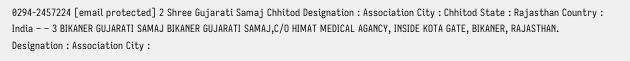0294-2457224 [email protected] 2 Shree Gujarati Samaj Chhitod Designation : Association City : Chhitod State : Rajasthan Country : India – – 3 BIKANER GUJARATI SAMAJ BIKANER GUJARATI SAMAJ,C/O HIMAT MEDICAL AGANCY, INSIDE KOTA GATE, BIKANER, RAJASTHAN. Designation : Association City :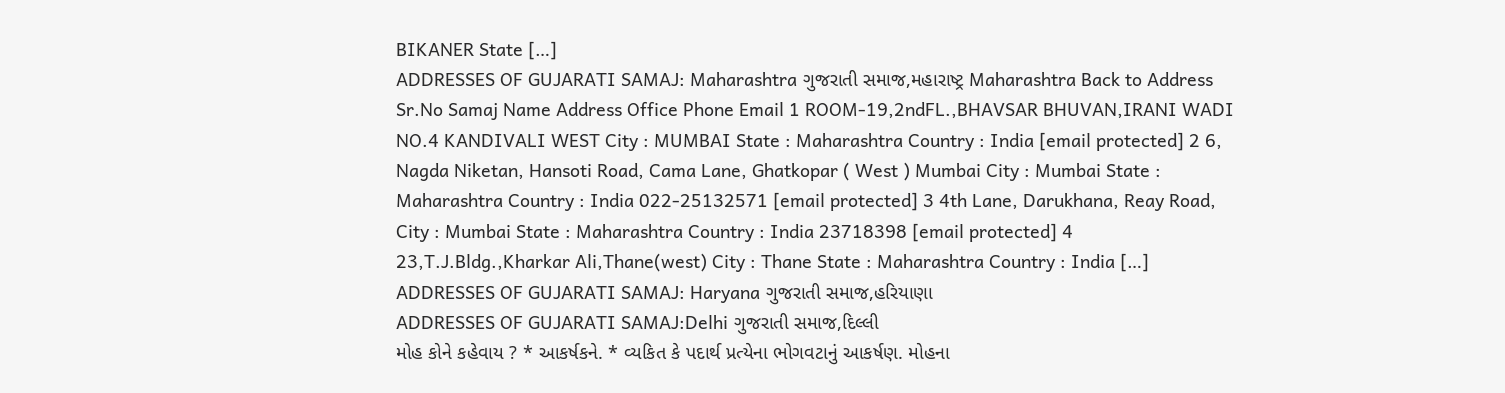BIKANER State […]
ADDRESSES OF GUJARATI SAMAJ: Maharashtra ગુજરાતી સમાજ,મહારાષ્ટ્ર Maharashtra Back to Address Sr.No Samaj Name Address Office Phone Email 1 ROOM-19,2ndFL.,BHAVSAR BHUVAN,IRANI WADI NO.4 KANDIVALI WEST City : MUMBAI State : Maharashtra Country : India [email protected] 2 6, Nagda Niketan, Hansoti Road, Cama Lane, Ghatkopar ( West ) Mumbai City : Mumbai State : Maharashtra Country : India 022-25132571 [email protected] 3 4th Lane, Darukhana, Reay Road, City : Mumbai State : Maharashtra Country : India 23718398 [email protected] 4 23,T.J.Bldg.,Kharkar Ali,Thane(west) City : Thane State : Maharashtra Country : India […]
ADDRESSES OF GUJARATI SAMAJ: Haryana ગુજરાતી સમાજ,હરિયાણા
ADDRESSES OF GUJARATI SAMAJ:Delhi ગુજરાતી સમાજ,દિલ્લી
મોહ કોને કહેવાય ? * આકર્ષકને. * વ્યકિત કે પદાર્થ પ્રત્યેના ભોગવટાનું આકર્ષણ. મોહના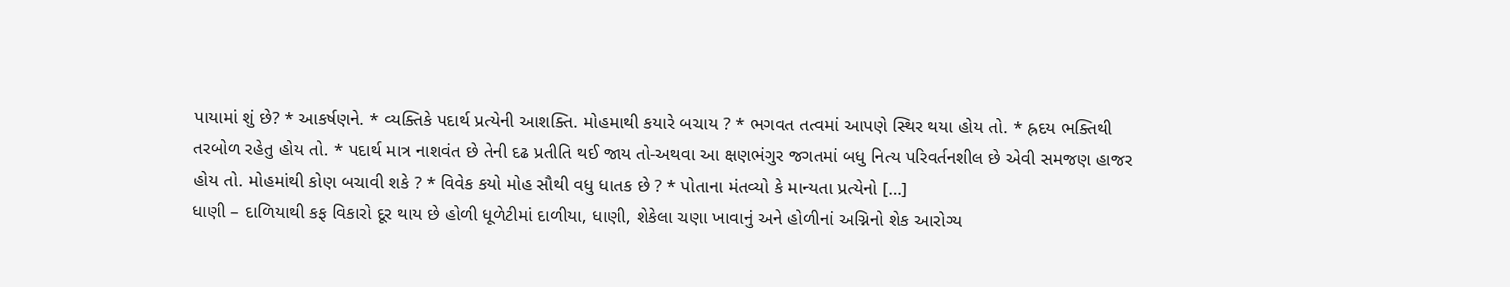પાયામાં શું છે? * આકર્ષણને. * વ્યક્તિકે પદાર્થ પ્રત્યેની આશક્તિ. મોહમાથી કયારે બચાય ? * ભગવત તત્વમાં આપણે સ્થિર થયા હોય તો. * હ્રદય ભક્તિથી તરબોળ રહેતુ હોય તો. * પદાર્થ માત્ર નાશવંત છે તેની દઢ પ્રતીતિ થઈ જાય તો-અથવા આ ક્ષણભંગુર જગતમાં બધુ નિત્ય પરિવર્તનશીલ છે એવી સમજણ હાજર હોય તો. મોહમાંથી કોણ બચાવી શકે ? * વિવેક કયો મોહ સૌથી વધુ ધાતક છે ? * પોતાના મંતવ્યો કે માન્યતા પ્રત્યેનો […]
ધાણી – દાળિયાથી કફ વિકારો દૂર થાય છે હોળી ધૂળેટીમાં દાળીયા, ધાણી, શેકેલા ચણા ખાવાનું અને હોળીનાં અગ્નિનો શેક આરોગ્ય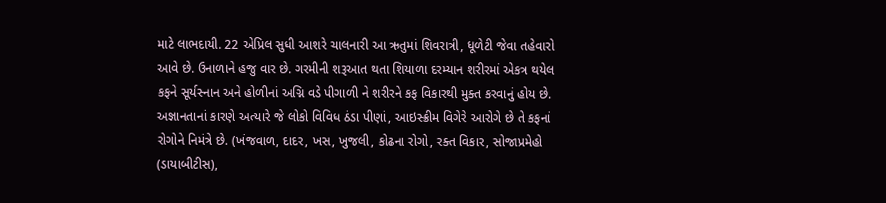માટે લાભદાયી. 22 એપ્રિલ સુધી આશરે ચાલનારી આ ઋતુમાં શિવરાત્રી, ધૂળેટી જેવા તહેવારો આવે છે. ઉનાળાને હજુ વાર છે. ગરમીની શરૂઆત થતા શિયાળા દરમ્યાન શરીરમાં એકત્ર થયેલ કફને સૂર્યસ્નાન અને હોળીનાં અગ્નિ વડે પીગાળી ને શરીરને કફ વિકારથી મુક્ત કરવાનું હોય છે. અજ્ઞાનતાનાં કારણે અત્યારે જે લોકો વિવિધ ઠંડા પીણાં, આઇસ્ક્રીમ વિગેરે આરોગે છે તે કફનાં રોગોને નિમંત્રે છે. (ખંજવાળ, દાદર, ખસ, ખુજલી, કોઢના રોગો, રક્ત વિકાર, સોજાપ્રમેહો (ડાયાબીટીસ),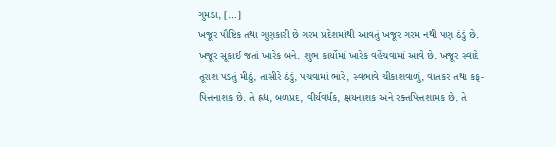ગુમડા, […]
ખજૂર પૌષ્ટિક તથા ગુણકારી છે ગરમ પ્રદેશમાંથી આવતું ખજૂર ગરમ નથી પણ ઠંડું છે. ખજૂર સૂકાઈ જતાં ખારેક બને. શુભ કાર્યોમાં ખારેક વહેંચવામાં આવે છે. ખજૂર સ્વાદે તૂરાશ પડતું મીઠું, તાસીરે ઠંડું, પચવામાં ભારે, સ્વભાવે ચીકાશવાળું, વાતકર તથા કફ- પિત્તનાશક છે. તે હ્રદ્ય, બળપ્રદ, વીર્યવર્ધક, ક્ષયનાશક અને રક્તપિત્તશામક છે. તે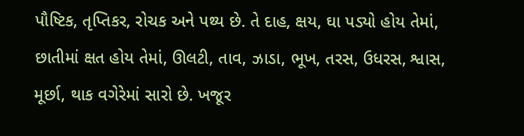પૌષ્ટિક, તૃપ્તિકર, રોચક અને પથ્ય છે. તે દાહ, ક્ષય, ઘા પડ્યો હોય તેમાં, છાતીમાં ક્ષત હોય તેમાં, ઊલટી, તાવ, ઝાડા, ભૂખ, તરસ, ઉધરસ, શ્વાસ, મૂર્છા, થાક વગેરેમાં સારો છે. ખજૂર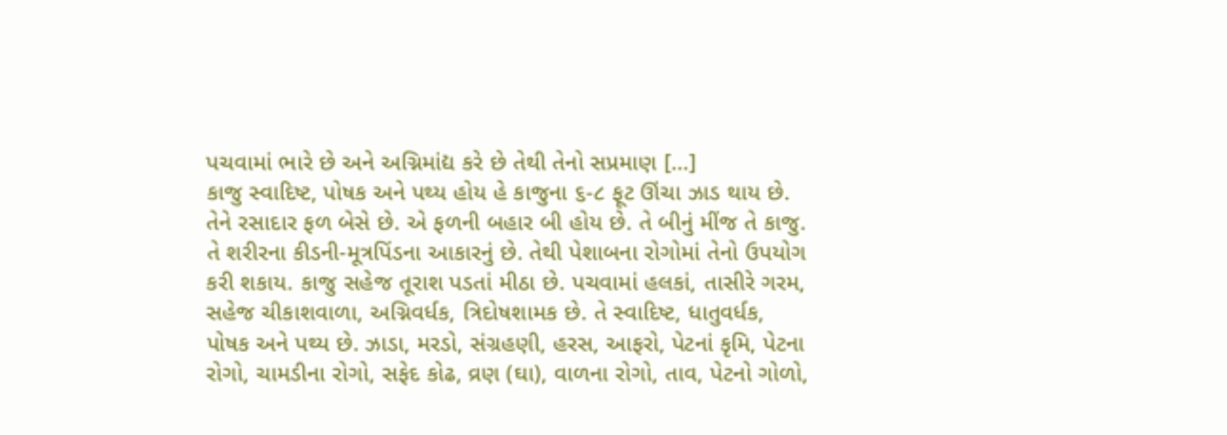પચવામાં ભારે છે અને અગ્નિમાંદ્ય કરે છે તેથી તેનો સપ્રમાણ […]
કાજુ સ્વાદિષ્ટ, પોષક અને પથ્ય હોય હે કાજુના ૬-૮ ફૂટ ઊંચા ઝાડ થાય છે. તેને રસાદાર ફળ બેસે છે. એ ફળની બહાર બી હોય છે. તે બીનું મીંજ તે કાજુ. તે શરીરના કીડની-મૂત્રપિંડના આકારનું છે. તેથી પેશાબના રોગોમાં તેનો ઉપયોગ કરી શકાય. કાજુ સહેજ તૂરાશ પડતાં મીઠા છે. પચવામાં હલકાં, તાસીરે ગરમ, સહેજ ચીકાશવાળા, અગ્નિવર્ધક, ત્રિદોષશામક છે. તે સ્વાદિષ્ટ, ધાતુવર્ધક, પોષક અને પથ્ય છે. ઝાડા, મરડો, સંગ્રહણી, હરસ, આફરો, પેટનાં કૃમિ, પેટના રોગો, ચામડીના રોગો, સફેદ કોઢ, વ્રણ (ઘા), વાળના રોગો, તાવ, પેટનો ગોળો,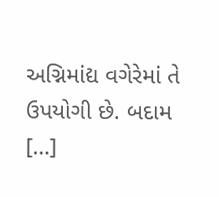અગ્નિમાંદ્ય વગેરેમાં તે ઉપયોગી છે. બદામ […]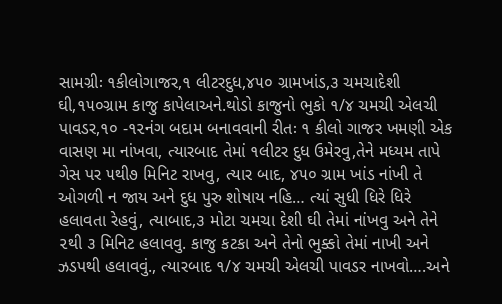સામગ્રીઃ ૧કીલોગાજર,૧ લીટરદુધ,૪૫૦ ગ્રામખાંડ,૩ ચમચાદેશી ઘી,૧૫૦ગ્રામ કાજુ કાપેલાઅને.થોડો કાજુનો ભુકો ૧/૪ ચમચી એલચી પાવડર,૧૦ -૧૨નંગ બદામ બનાવવાની રીતઃ ૧ કીલો ગાજર ખમણી એક વાસણ મા નાંખવા, ત્યારબાદ તેમાં ૧લીટર દુધ ઉમેરવુ,તેને મધ્યમ તાપે ગેસ પર ૫થી૭ મિનિટ રાખવુ, ત્યાર બાદ, ૪૫૦ ગ્રામ ખાંડ નાંખી તે ઓગળી ન જાય અને દુધ પુરુ શોષાય નહિ… ત્યાં સુધી ધિરે ધિરે હલાવતા રેહવું, ત્યાબાદ,૩ મોટા ચમચા દેશી ઘી તેમાં નાંખવુ અને તેને ૨થી ૩ મિનિટ હલાવવુ. કાજુ કટકા અને તેનો ભુક્કો તેમાં નાખી અને ઝડપથી હલાવવું., ત્યારબાદ ૧/૪ ચમચી એલચી પાવડર નાખવો….અને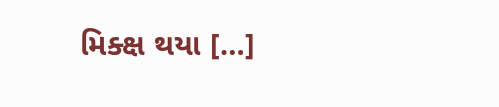મિક્ક્ષ થયા […]